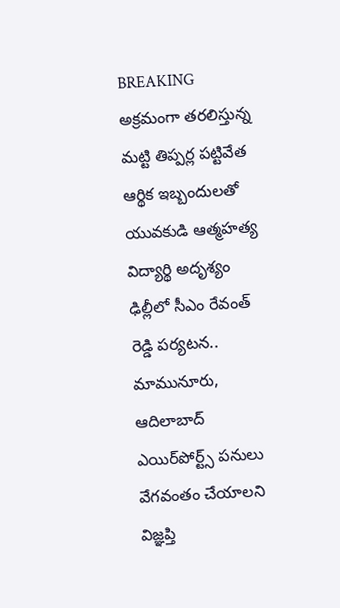BREAKING
అక్రమంగా తరలిస్తున్న మట్టి తిప్పర్ల పట్టివేత ఆర్థిక ఇబ్బందులతో యువకుడి ఆత్మహత్య విద్యార్థి అదృశ్యం ఢిల్లీలో సీఎం రేవంత్ రెడ్డి పర్యటన.. మామునూరు, ఆదిలాబాద్ ఎయిర్‌పోర్ట్స్ పనులు వేగవంతం చేయాలని విజ్ఞప్తి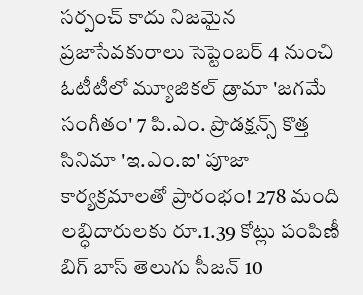సర్పంచ్ కాదు నిజమైన ప్రజాసేవకురాలు సెప్టెంబర్ 4 నుంచి ఓటీటీలో మ్యూజికల్ డ్రామా 'జగమే సంగీతం' 7 పి.ఎం. ప్రొడక్షన్స్ కొత్త సినిమా 'ఇ.ఎం.ఐ' పూజా కార్యక్రమాలతో ప్రారంభం! 278 మంది లబ్ధిదారులకు రూ.1.39 కోట్లు పంపిణీ బిగ్ బాస్ తెలుగు సీజన్ 10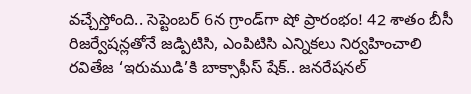వచ్చేస్తోంది.. సెప్టెంబర్ 6న గ్రాండ్‌గా షో ప్రారంభం! 42 శాతం బీసీ రిజర్వేషన్లతోనే జడ్పిటిసి, ఎంపిటిసి ఎన్నికలు నిర్వహించాలి రవితేజ ‘ఇరుముడి’కి బాక్సాఫీస్ షేక్.. జనరేషనల్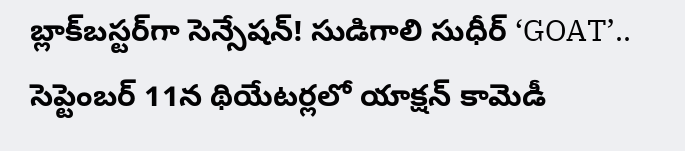బ్లాక్‌బస్టర్‌గా సెన్సేషన్! సుడిగాలి సుధీర్ ‘GOAT’.. సెప్టెంబర్ 11న థియేటర్లలో యాక్షన్ కామెడీ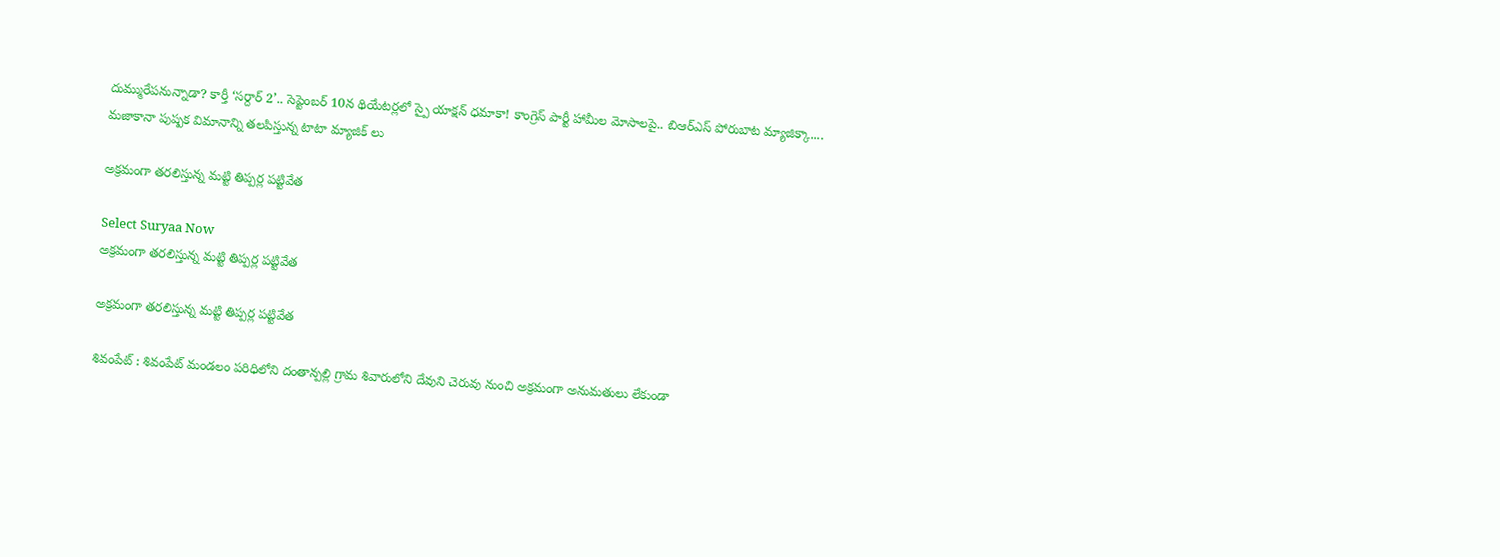దుమ్మురేపనున్నాడా? కార్తీ ‘సర్దార్ 2’.. సెప్టెంబర్ 10న థియేటర్లలో స్పై యాక్షన్ ధమాకా! కాంగ్రెస్ పార్టీ హామీల మోసాలపై.. బిఆర్ఎస్ పోరుబాట మ్యాజిక్కా.... మజాకానా పుష్పక విమానాన్ని తలపిస్తున్న టాటా మ్యాజిక్ లు

అక్రమంగా తరలిస్తున్న మట్టి తిప్పర్ల పట్టివేత

Select Suryaa Now
అక్రమంగా తరలిస్తున్న మట్టి తిప్పర్ల పట్టివేత

అక్రమంగా తరలిస్తున్న మట్టి తిప్పర్ల పట్టివేత

శివంపేట్ : శివంపేట్ మండలం పరిధిలోని దంతాన్పల్లి గ్రామ శివారులోని దేవుని చెరువు నుంచి అక్రమంగా అనుమతులు లేకుండా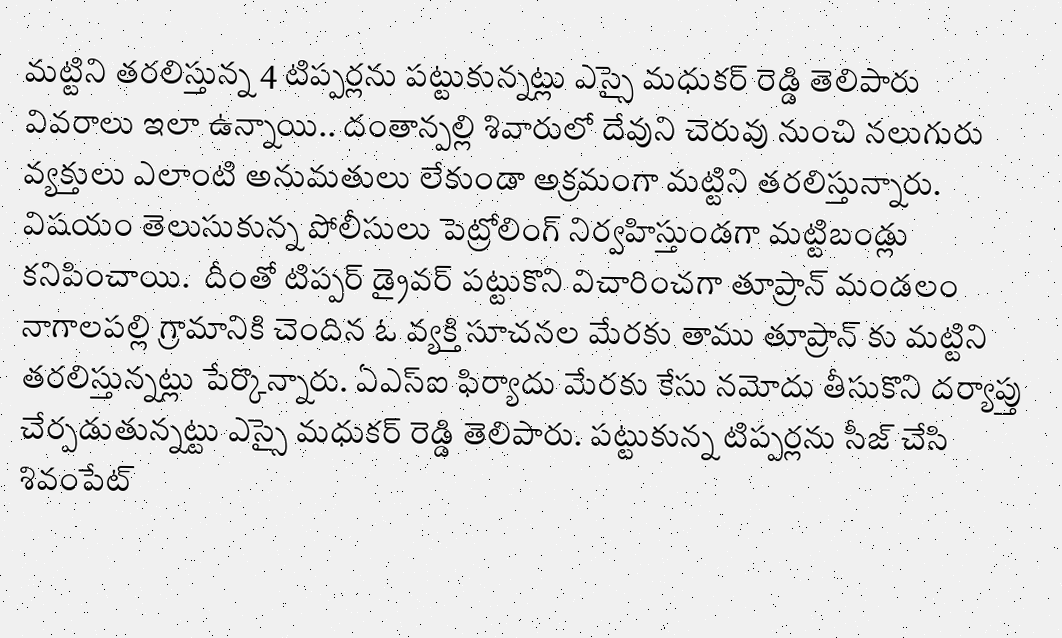మట్టిని తరలిస్తున్న 4 టిప్పర్లను పట్టుకున్నట్లు ఎస్సై మధుకర్ రెడ్డి తెలిపారు  వివరాలు ఇలా ఉన్నాయి.. దంతాన్పల్లి శివారులో దేవుని చెరువు నుంచి నలుగురు వ్యక్తులు ఎలాంటి అనుమతులు లేకుండా అక్రమంగా మట్టిని తరలిస్తున్నారు. విషయం తెలుసుకున్న పోలీసులు పెట్రోలింగ్ నిర్వహిస్తుండగా మట్టిబండ్లు కనిపించాయి.  దీంతో టిప్పర్ డ్రైవర్ పట్టుకొని విచారించగా తూప్రాన్ మండలం నాగాలపల్లి గ్రామానికి చెందిన ఓ వ్యక్తి సూచనల మేరకు తాము తూప్రాన్ కు మట్టిని తరలిస్తున్నట్లు పేర్కొన్నారు. ఏఎస్ఐ ఫిర్యాదు మేరకు కేసు నమోదు తీసుకొని దర్యాప్తు చేర్పడుతున్నట్టు ఎస్సై మధుకర్ రెడ్డి తెలిపారు. పట్టుకున్న టిప్పర్లను సీజ్ చేసి శివంపేట్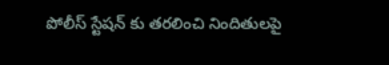పోలీస్ స్టేషన్ కు తరలించి నిందితులపై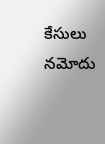కేసులు నమోదు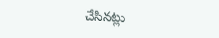చేసినట్లు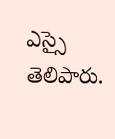ఎస్సై తెలిపారు.